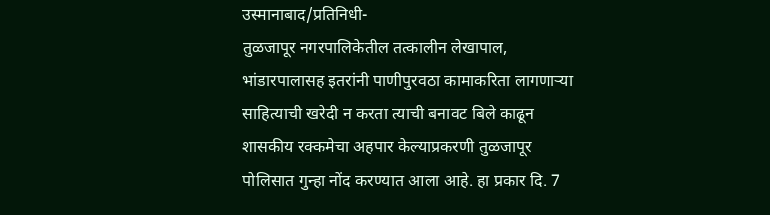उस्मानाबाद/प्रतिनिधी-
तुळजापूर नगरपालिकेतील तत्कालीन लेखापाल, भांडारपालासह इतरांनी पाणीपुरवठा कामाकरिता लागणाऱ्या साहित्याची खरेदी न करता त्याची बनावट बिले काढून शासकीय रक्कमेचा अहपार केल्याप्रकरणी तुळजापूर पोलिसात गुन्हा नोंद करण्यात आला आहे. हा प्रकार दि. 7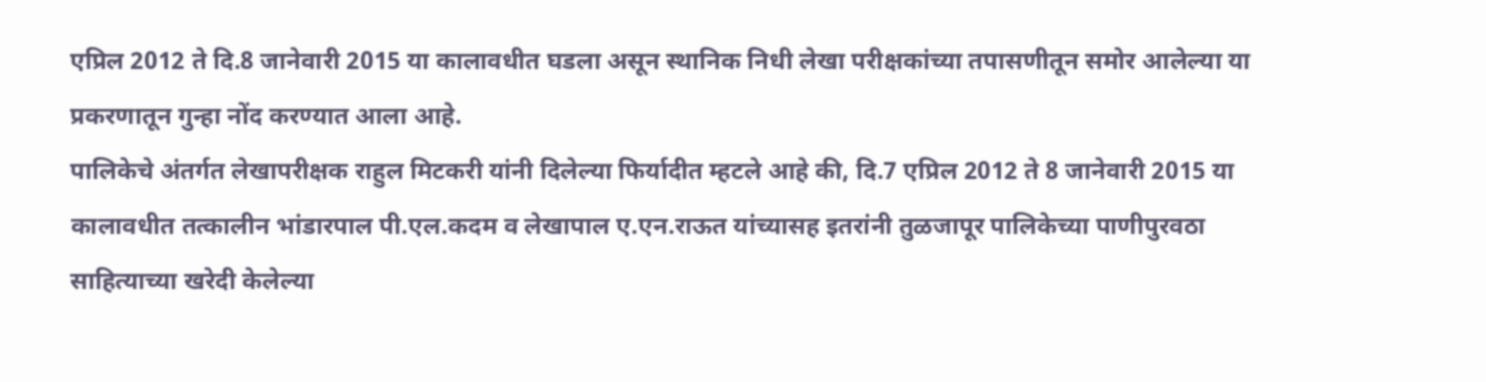एप्रिल 2012 ते दि.8 जानेवारी 2015 या कालावधीत घडला असून स्थानिक निधी लेखा परीक्षकांच्या तपासणीतून समोर आलेल्या या प्रकरणातून गुन्हा नोंद करण्यात आला आहे.
पालिकेचे अंतर्गत लेखापरीक्षक राहुल मिटकरी यांनी दिलेल्या फिर्यादीत म्हटले आहे की, दि.7 एप्रिल 2012 ते 8 जानेवारी 2015 या कालावधीत तत्कालीन भांडारपाल पी.एल.कदम व लेखापाल ए.एन.राऊत यांच्यासह इतरांनी तुळजापूर पालिकेच्या पाणीपुरवठा साहित्याच्या खरेदी केलेल्या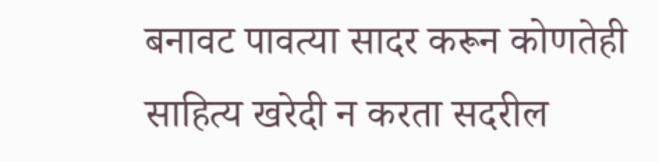बनावट पावत्या सादर करून कोणतेही साहित्य खरेदी न करता सदरील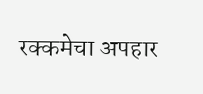रक्कमेचा अपहार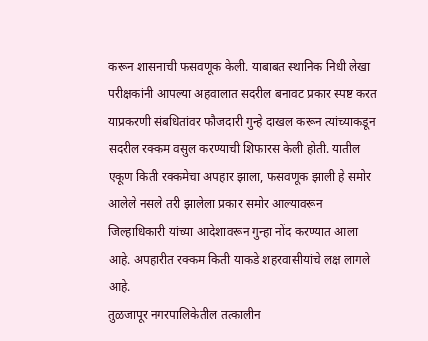करून शासनाची फसवणूक केली. याबाबत स्थानिक निधी लेखा परीक्षकांनी आपल्या अहवालात सदरील बनावट प्रकार स्पष्ट करत याप्रकरणी संबधितांवर फौजदारी गुन्हे दाखल करून त्यांच्याकडून सदरील रक्कम वसुल करण्याची शिफारस केली होती. यातील एकूण किती रक्कमेचा अपहार झाला, फसवणूक झाली हे समोर आलेले नसले तरी झालेला प्रकार समोर आल्यावरून जिल्हाधिकारी यांच्या आदेशावरून गुन्हा नोंद करण्यात आला आहे. अपहारीत रक्कम किती याकडे शहरवासीयांचे लक्ष लागले आहे.
तुळजापूर नगरपालिकेतील तत्कालीन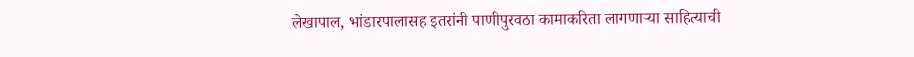लेखापाल, भांडारपालासह इतरांनी पाणीपुरवठा कामाकरिता लागणाऱ्या साहित्याची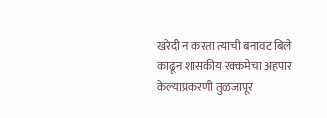खरेदी न करता त्याची बनावट बिले काढून शासकीय रक्कमेचा अहपार केल्याप्रकरणी तुळजापूर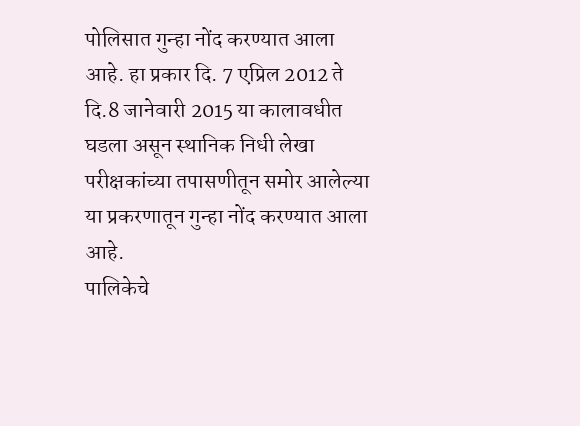पोलिसात गुन्हा नोंद करण्यात आला आहे. हा प्रकार दि. 7 एप्रिल 2012 ते दि.8 जानेवारी 2015 या कालावधीत घडला असून स्थानिक निधी लेखा परीक्षकांच्या तपासणीतून समोर आलेल्या या प्रकरणातून गुन्हा नोंद करण्यात आला आहे.
पालिकेचे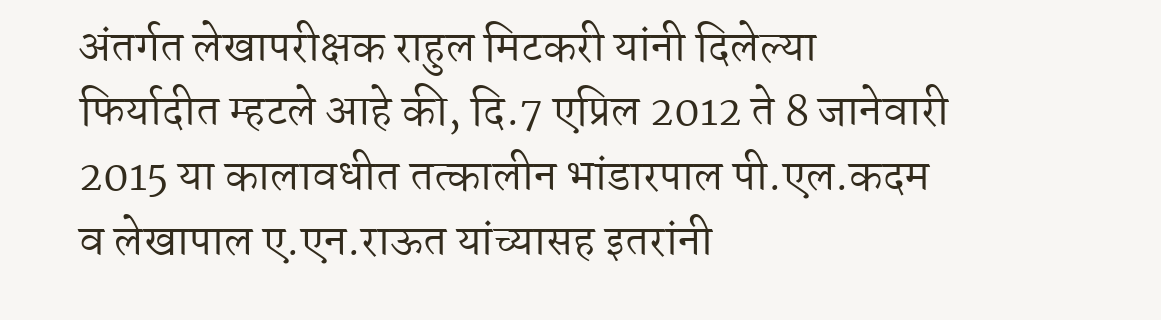अंतर्गत लेखापरीक्षक राहुल मिटकरी यांनी दिलेल्या फिर्यादीत म्हटले आहे की, दि.7 एप्रिल 2012 ते 8 जानेवारी 2015 या कालावधीत तत्कालीन भांडारपाल पी.एल.कदम व लेखापाल ए.एन.राऊत यांच्यासह इतरांनी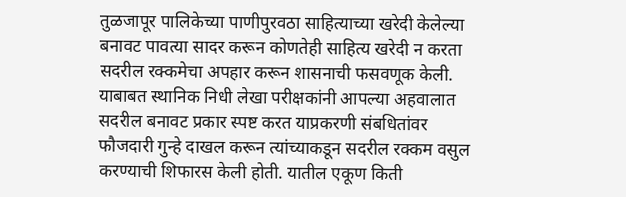तुळजापूर पालिकेच्या पाणीपुरवठा साहित्याच्या खरेदी केलेल्या बनावट पावत्या सादर करून कोणतेही साहित्य खरेदी न करता सदरील रक्कमेचा अपहार करून शासनाची फसवणूक केली. याबाबत स्थानिक निधी लेखा परीक्षकांनी आपल्या अहवालात सदरील बनावट प्रकार स्पष्ट करत याप्रकरणी संबधितांवर फौजदारी गुन्हे दाखल करून त्यांच्याकडून सदरील रक्कम वसुल करण्याची शिफारस केली होती. यातील एकूण किती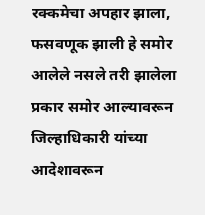रक्कमेचा अपहार झाला, फसवणूक झाली हे समोर आलेले नसले तरी झालेला प्रकार समोर आल्यावरून जिल्हाधिकारी यांच्या आदेशावरून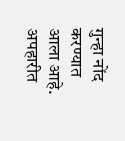गुन्हा नोंद करण्यात आला आहे. अपहारीत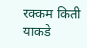रक्कम किती याकडे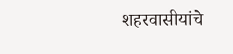शहरवासीयांचे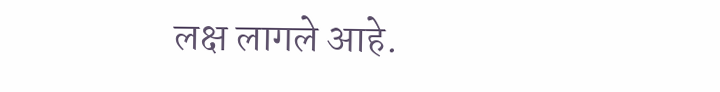लक्ष लागले आहे.